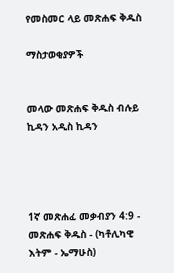የመስመር ላይ መጽሐፍ ቅዱስ

ማስታወቂያዎች


መላው መጽሐፍ ቅዱስ ብሉይ ኪዳን አዲስ ኪዳን




1ኛ መጽሐፈ መቃብያን 4:9 - መጽሐፍ ቅዱስ - (ካቶሊካዊ እትም - ኤማሁስ)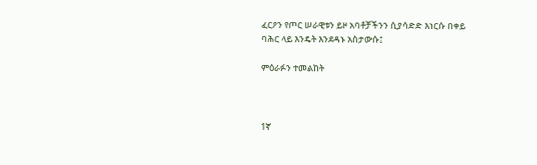ፈርዖን የጦር ሠራዊቱን ይዞ አባቶቻችንን ሲያሳድድ እነርሱ በቀይ ባሕር ላይ እንዴት እንደዳኑ አስታውሱ፤

ምዕራፉን ተመልከት



1ኛ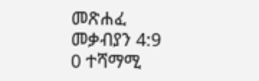መጽሐፈ መቃብያን 4:9
0 ተሻማሚ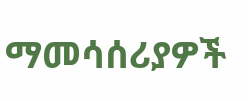ማመሳሰሪያዎች